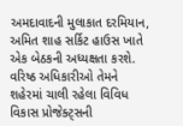અમદાવાદની મુલાકાત દરમિયાન, અમિત શાહ સર્કિટ હાઉસ ખાતે એક બેઠકની અધ્યક્ષતા કરશે. વરિષ્ઠ અધિકારીઓ તેમને શહેરમાં ચાલી રહેલા વિવિધ વિકાસ પ્રોજેક્ટ્સની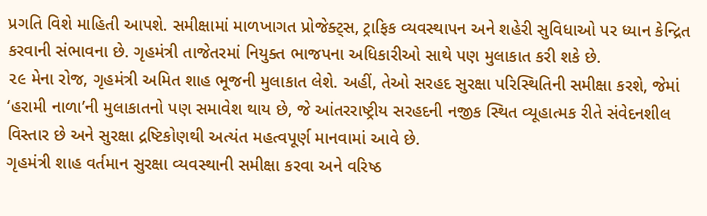પ્રગતિ વિશે માહિતી આપશે. સમીક્ષામાં માળખાગત પ્રોજેક્ટ્સ, ટ્રાફિક વ્યવસ્થાપન અને શહેરી સુવિધાઓ પર ધ્યાન કેન્દ્રિત કરવાની સંભાવના છે. ગૃહમંત્રી તાજેતરમાં નિયુક્ત ભાજપના અધિકારીઓ સાથે પણ મુલાકાત કરી શકે છે.
૨૯ મેના રોજ, ગૃહમંત્રી અમિત શાહ ભૂજની મુલાકાત લેશે. અહીં, તેઓ સરહદ સુરક્ષા પરિસ્થિતિની સમીક્ષા કરશે, જેમાં ‘હરામી નાળા’ની મુલાકાતનો પણ સમાવેશ થાય છે, જે આંતરરાષ્ટ્રીય સરહદની નજીક સ્થિત વ્યૂહાત્મક રીતે સંવેદનશીલ વિસ્તાર છે અને સુરક્ષા દ્રષ્ટિકોણથી અત્યંત મહત્વપૂર્ણ માનવામાં આવે છે.
ગૃહમંત્રી શાહ વર્તમાન સુરક્ષા વ્યવસ્થાની સમીક્ષા કરવા અને વરિષ્ઠ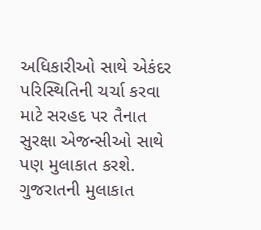અધિકારીઓ સાથે એકંદર પરિસ્થિતિની ચર્ચા કરવા માટે સરહદ પર તૈનાત સુરક્ષા એજન્સીઓ સાથે પણ મુલાકાત કરશે. ગુજરાતની મુલાકાત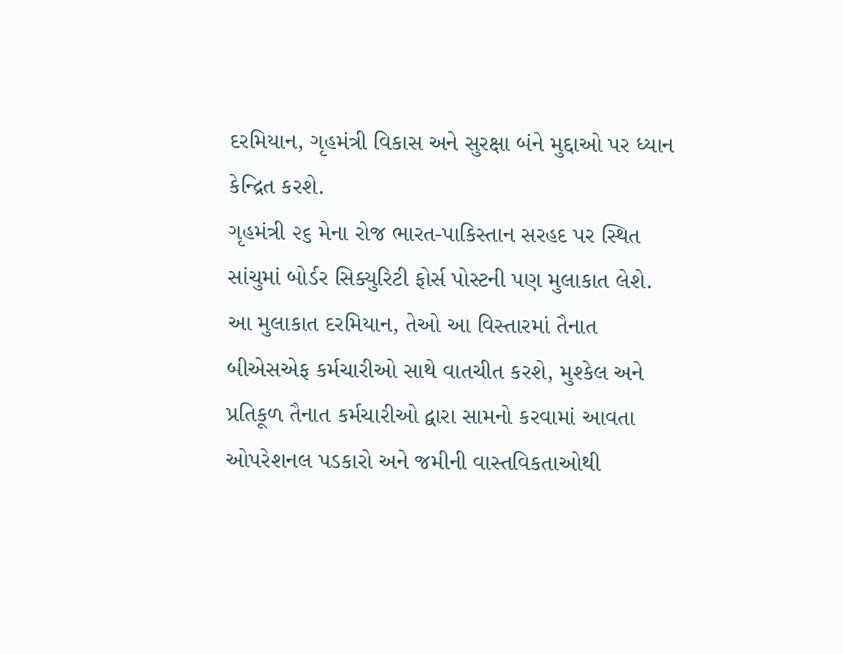દરમિયાન, ગૃહમંત્રી વિકાસ અને સુરક્ષા બંને મુદ્દાઓ પર ધ્યાન કેન્દ્રિત કરશે.
ગૃહમંત્રી ૨૬ મેના રોજ ભારત-પાકિસ્તાન સરહદ પર સ્થિત સાંચુમાં બોર્ડર સિક્યુરિટી ફોર્સ પોસ્ટની પણ મુલાકાત લેશે. આ મુલાકાત દરમિયાન, તેઓ આ વિસ્તારમાં તૈનાત બીએસએફ કર્મચારીઓ સાથે વાતચીત કરશે, મુશ્કેલ અને પ્રતિકૂળ તૈનાત કર્મચારીઓ દ્વારા સામનો કરવામાં આવતા ઓપરેશનલ પડકારો અને જમીની વાસ્તવિકતાઓથી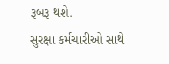રૂબરૂ થશે.
સુરક્ષા કર્મચારીઓ સાથે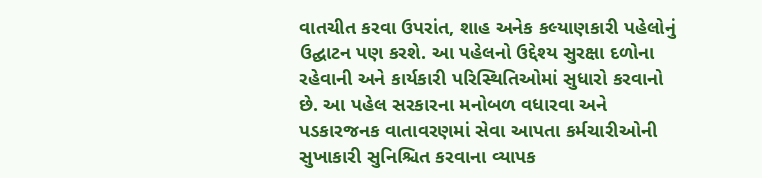વાતચીત કરવા ઉપરાંત, શાહ અનેક કલ્યાણકારી પહેલોનું ઉદ્ઘાટન પણ કરશે. આ પહેલનો ઉદ્દેશ્ય સુરક્ષા દળોના રહેવાની અને કાર્યકારી પરિસ્થિતિઓમાં સુધારો કરવાનો છે. આ પહેલ સરકારના મનોબળ વધારવા અને પડકારજનક વાતાવરણમાં સેવા આપતા કર્મચારીઓની સુખાકારી સુનિશ્ચિત કરવાના વ્યાપક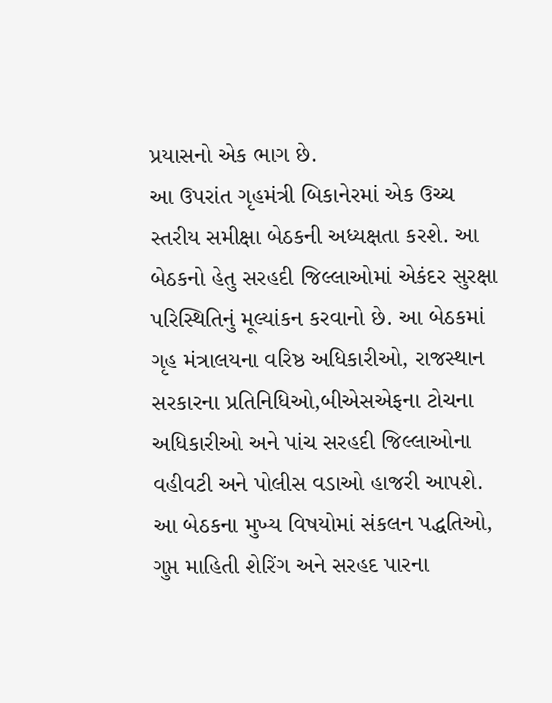પ્રયાસનો એક ભાગ છે.
આ ઉપરાંત ગૃહમંત્રી બિકાનેરમાં એક ઉચ્ચ સ્તરીય સમીક્ષા બેઠકની અધ્યક્ષતા કરશે. આ બેઠકનો હેતુ સરહદી જિલ્લાઓમાં એકંદર સુરક્ષા પરિસ્થિતિનું મૂલ્યાંકન કરવાનો છે. આ બેઠકમાં ગૃહ મંત્રાલયના વરિષ્ઠ અધિકારીઓ, રાજસ્થાન સરકારના પ્રતિનિધિઓ,બીએસએફના ટોચના અધિકારીઓ અને પાંચ સરહદી જિલ્લાઓના વહીવટી અને પોલીસ વડાઓ હાજરી આપશે. આ બેઠકના મુખ્ય વિષયોમાં સંકલન પદ્ધતિઓ, ગુપ્ત માહિતી શેરિંગ અને સરહદ પારના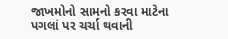જાખમોનો સામનો કરવા માટેના પગલાં પર ચર્ચા થવાની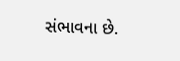સંભાવના છે.